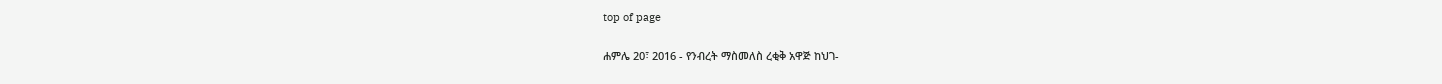top of page

ሐምሌ 20፣ 2016 - የንብረት ማስመለስ ረቂቅ አዋጅ ከህገ-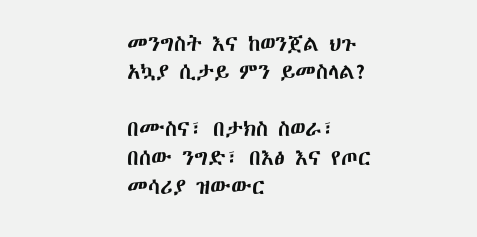መንግስት እና ከወንጀል ህጉ አኳያ ሲታይ ምን ይመስላል?

በሙስና፣ በታክስ ስወራ፣ በሰው ንግድ፣ በእፅ እና የጦር መሳሪያ ዝውውር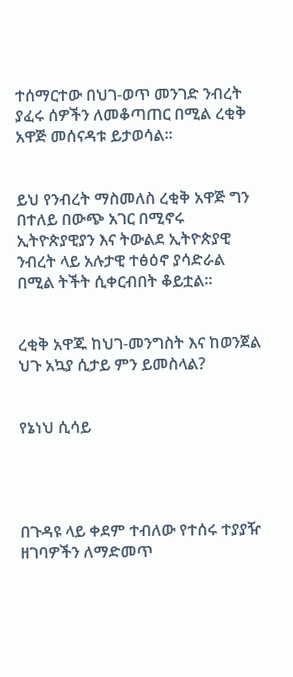ተሰማርተው በህገ-ወጥ መንገድ ንብረት ያፈሩ ሰዎችን ለመቆጣጠር በሚል ረቂቅ አዋጅ መሰናዳቱ ይታወሳል፡፡


ይህ የንብረት ማስመለስ ረቂቅ አዋጅ ግን በተለይ በውጭ አገር በሚኖሩ ኢትዮጵያዊያን እና ትውልደ ኢትዮጵያዊ ንብረት ላይ አሉታዊ ተፅዕኖ ያሳድራል በሚል ትችት ሲቀርብበት ቆይቷል፡፡


ረቂቅ አዋጁ ከህገ-መንግስት እና ከወንጀል ህጉ አኳያ ሲታይ ምን ይመስላል?


የኔነህ ሲሳይ




በጉዳዩ ላይ ቀደም ተብለው የተሰሩ ተያያዥ ዘገባዎችን ለማድመጥ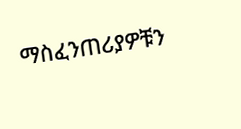ማስፈንጠሪያዎቹን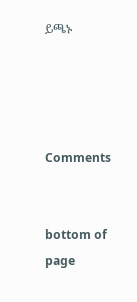ይጫኑ




Comments


bottom of page